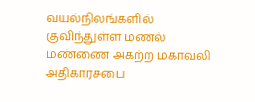வயல்நிலங்களில் குவிந்துள்ள மணல் மண்ணை அகற்ற மகாவலி அதிகாரசபை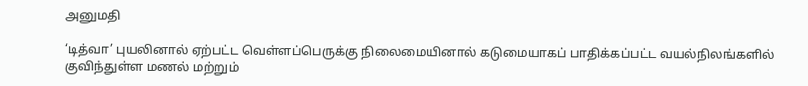அனுமதி

‘டித்வா’ புயலினால் ஏற்பட்ட வெள்ளப்பெருக்கு நிலைமையினால் கடுமையாகப் பாதிக்கப்பட்ட வயல்நிலங்களில் குவிந்துள்ள மணல் மற்றும்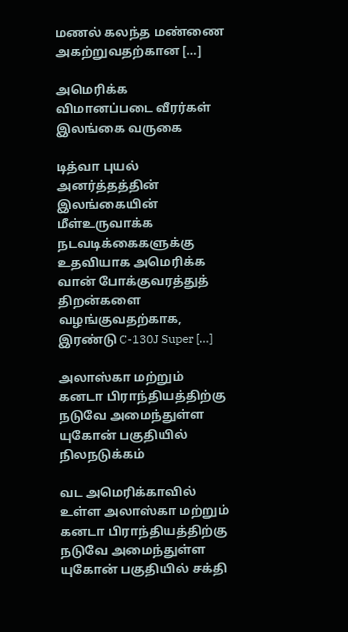மணல் கலந்த மண்ணை அகற்றுவதற்கான […]

அமெரிக்க விமானப்படை வீரர்கள் இலங்கை வருகை

டித்வா புயல் அனர்த்தத்தின் இலங்கையின் மீள்உருவாக்க நடவடிக்கைகளுக்கு உதவியாக அமெரிக்க வான் போக்குவரத்துத் திறன்களை வழங்குவதற்காக, இரண்டு C-130J Super […]

அலாஸ்கா மற்றும் கனடா பிராந்தியத்திற்கு நடுவே அமைந்துள்ள யுகோன் பகுதியில் நிலநடுக்கம்

வட அமெரிக்காவில் உள்ள அலாஸ்கா மற்றும் கனடா பிராந்தியத்திற்கு நடுவே அமைந்துள்ள யுகோன் பகுதியில் சக்தி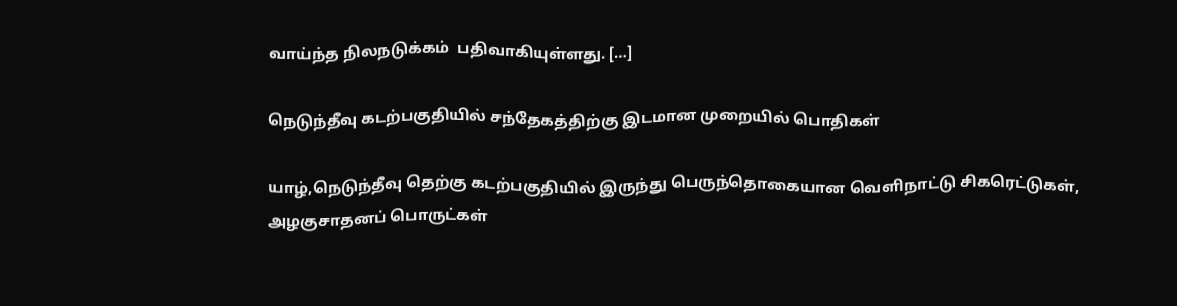வாய்ந்த நிலநடுக்கம்  பதிவாகியுள்ளது. […]

நெடுந்தீவு கடற்பகுதியில் சந்தேகத்திற்கு இடமான முறையில் பொதிகள்

யாழ்,நெடுந்தீவு தெற்கு கடற்பகுதியில் இருந்து பெருந்தொகையான வெளிநாட்டு சிகரெட்டுகள், அழகுசாதனப் பொருட்கள்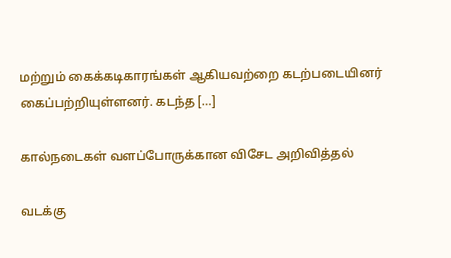மற்றும் கைக்கடிகாரங்கள் ஆகியவற்றை கடற்படையினர் கைப்பற்றியுள்ளனர். கடந்த […]

கால்நடைகள் வளப்போருக்கான விசேட அறிவித்தல்

வடக்கு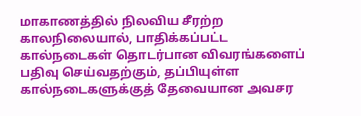மாகாணத்தில் நிலவிய சீரற்ற காலநிலையால், பாதிக்கப்பட்ட கால்நடைகள் தொடர்பான விவரங்களைப் பதிவு செய்வதற்கும், தப்பியுள்ள கால்நடைகளுக்குத் தேவையான அவசர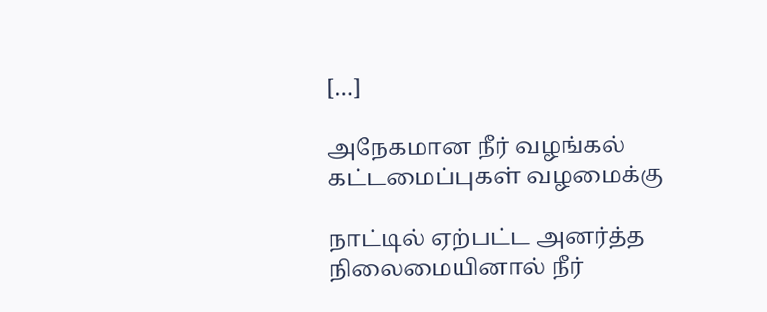[…]

அநேகமான நீர் வழங்கல் கட்டமைப்புகள் வழமைக்கு

நாட்டில் ஏற்பட்ட அனர்த்த நிலைமையினால் நீர்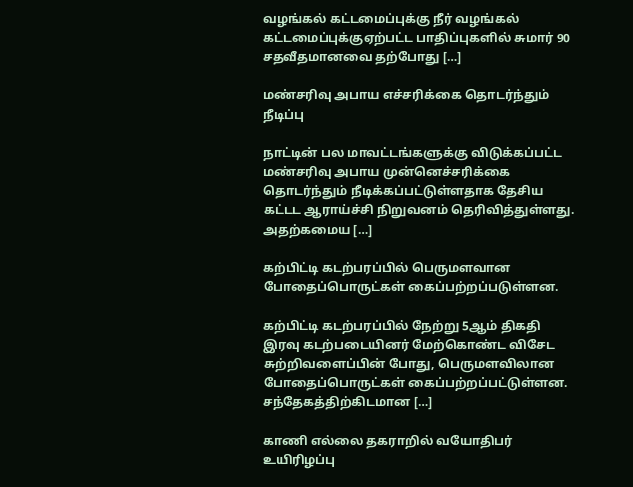வழங்கல் கட்டமைப்புக்கு நீர் வழங்கல் கட்டமைப்புக்குஏற்பட்ட பாதிப்புகளில் சுமார் 90 சதவீதமானவை தற்போது […]

மண்சரிவு அபாய எச்சரிக்கை தொடர்ந்தும் நீடிப்பு

நாட்டின் பல மாவட்டங்களுக்கு விடுக்கப்பட்ட மண்சரிவு அபாய முன்னெச்சரிக்கை தொடர்ந்தும் நீடிக்கப்பட்டுள்ளதாக தேசிய கட்டட ஆராய்ச்சி நிறுவனம் தெரிவித்துள்ளது. அதற்கமைய […]

கற்பிட்டி கடற்பரப்பில் பெருமளவான போதைப்பொருட்கள் கைப்பற்றப்படுள்ளன.

கற்பிட்டி கடற்பரப்பில் நேற்று 5ஆம் திகதி இரவு கடற்படையினர் மேற்கொண்ட விசேட சுற்றிவளைப்பின் போது, பெருமளவிலான போதைப்பொருட்கள் கைப்பற்றப்பட்டுள்ளன. சந்தேகத்திற்கிடமான […]

காணி எல்லை தகராறில் வயோதிபர் உயிரிழப்பு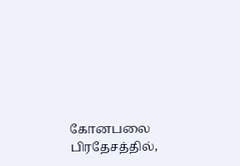கோனபலை பிரதேசத்தில்,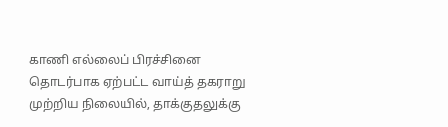காணி எல்லைப் பிரச்சினை தொடர்பாக ஏற்பட்ட வாய்த் தகராறு முற்றிய நிலையில், தாக்குதலுக்கு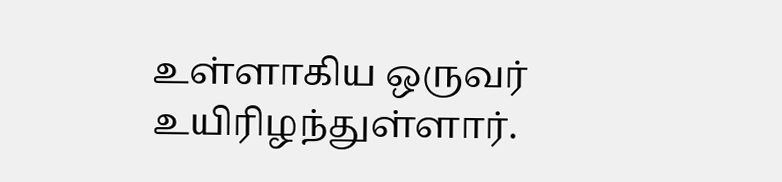உள்ளாகிய ஒருவர் உயிரிழந்துள்ளார்.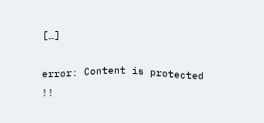[…]

error: Content is protected !!